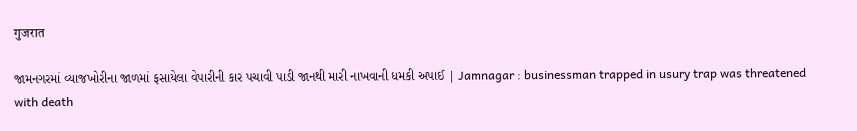गुजरात

જામનગરમાં વ્યાજખોરીના જાળમાં ફસાયેલા વેપારીની કાર પચાવી પાડી જાનથી મારી નાખવાની ધમકી અપાઈ | Jamnagar : businessman trapped in usury trap was threatened with death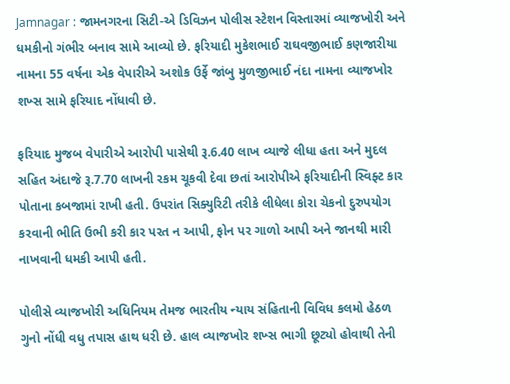Jamnagar : જામનગરના સિટી-એ ડિવિઝન પોલીસ સ્ટેશન વિસ્તારમાં વ્યાજખોરી અને ધમકીનો ગંભીર બનાવ સામે આવ્યો છે. ફરિયાદી મુકેશભાઈ રાઘવજીભાઈ કણજારીયા નામના 55 વર્ષના એક વેપારીએ અશોક ઉર્ફે જાંબુ મુળજીભાઈ નંદા નામના વ્યાજખોર શખ્સ સામે ફરિયાદ નોંધાવી છે.

ફરિયાદ મુજબ વેપારીએ આરોપી પાસેથી રૂ.6.40 લાખ વ્યાજે લીધા હતા અને મુદલ સહિત અંદાજે રૂ.7.70 લાખની રકમ ચૂકવી દેવા છતાં આરોપીએ ફરિયાદીની સ્વિફ્ટ કાર પોતાના કબજામાં રાખી હતી. ઉપરાંત સિક્યુરિટી તરીકે લીધેલા કોરા ચેકનો દુરુપયોગ કરવાની ભીતિ ઉભી કરી કાર પરત ન આપી, ફોન પર ગાળો આપી અને જાનથી મારી નાખવાની ધમકી આપી હતી.

પોલીસે વ્યાજખોરી અધિનિયમ તેમજ ભારતીય ન્યાય સંહિતાની વિવિધ કલમો હેઠળ ગુનો નોંધી વધુ તપાસ હાથ ધરી છે. હાલ વ્યાજખોર શખ્સ ભાગી છૂટ્યો હોવાથી તેની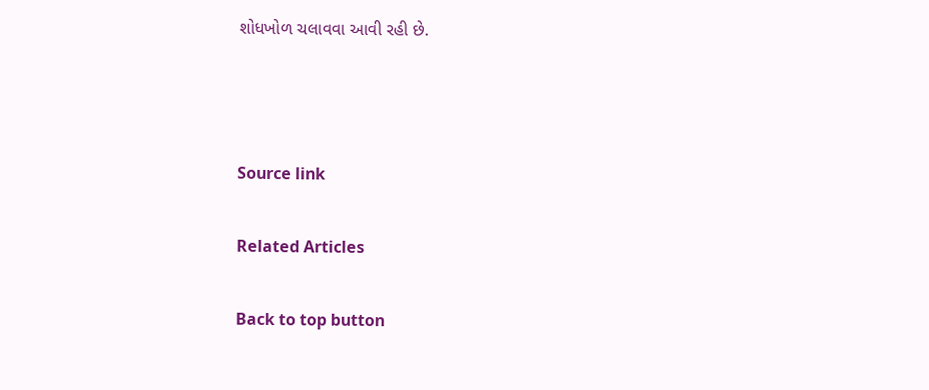શોધખોળ ચલાવવા આવી રહી છે.



Source link

Related Articles

Back to top button